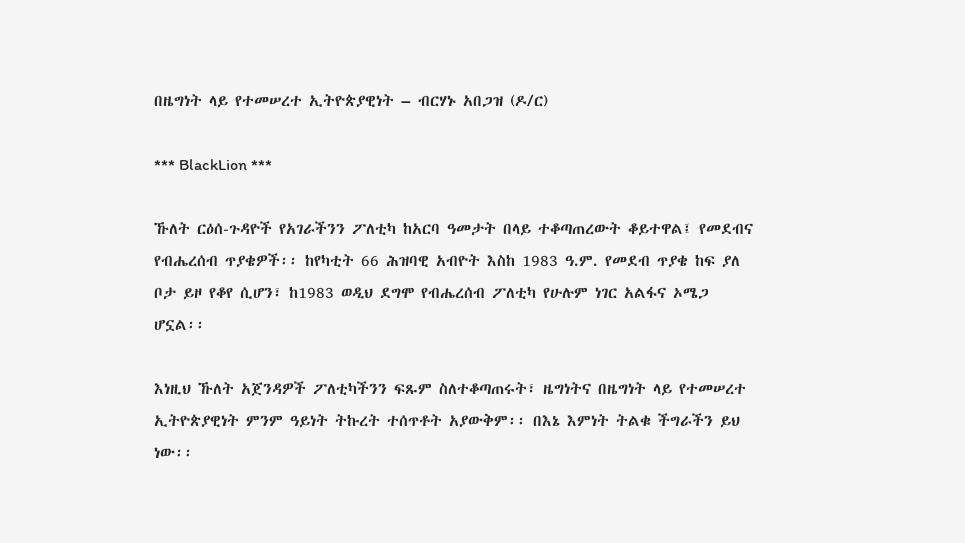በዜግነት ላይ የተመሠረተ ኢትዮጵያዊነት – ብርሃኑ አበጋዝ (ዶ/ር)

*** BlackLion ***

ኹለት ርዕሰ-ጉዳዮች የአገራችንን ፖለቲካ ከአርባ ዓመታት በላይ ተቆጣጠረውት ቆይተዋል፤ የመደብና የብሔረሰብ ጥያቄዎች፡፡ ከየካቲት 66 ሕዝባዊ አብዮት እስከ 1983 ዓ.ም. የመደብ ጥያቄ ከፍ ያለ ቦታ ይዞ የቆየ ሲሆን፣ ከ1983 ወዲህ ደግሞ የብሔረሰብ ፖለቲካ የሁሉም ነገር አልፋና ኦሜጋ ሆኗል፡፡

እነዚህ ኹለት አጀንዳዎች ፖለቲካችንን ፍጹም ስለተቆጣጠሩት፣ ዜግነትና በዜግነት ላይ የተመሠረተ ኢትዮጵያዊነት ምንም ዓይነት ትኩረት ተሰጥቶት አያውቅም፡፡ በእኔ እምነት ትልቁ ችግራችን ይህ ነው፡፡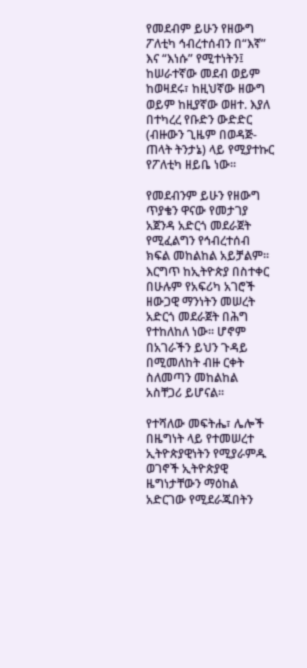የመደብም ይሁን የዘውግ ፖለቲካ ኅብረተሰብን በ“እኛ” እና “እነሱ” የሚተነትን፤ ከሠራተኛው መደብ ወይም ከወዛደሩ፣ ከዚህኛው ዘውግ ወይም ከዚያኛው ወዘተ. እያለ በተካረረ የቡድን ውድድር (ብዙውን ጊዜም በወዳጅ-ጠላት ትንታኔ) ላይ የሚያተኩር የፖለቲካ ዘይቤ ነው፡፡

የመደብንም ይሁን የዘውግ ጥያቄን ዋናው የመታገያ አጀንዳ አድርጎ መደራጀት የሚፈልግን የኅብረተሰብ ክፍል መከልከል አይቻልም፡፡ እርግጥ ከኢትዮጵያ በስተቀር በሁሉም የአፍሪካ አገሮች ዘውጋዊ ማንነትን መሠረት አድርጎ መደራጀት በሕግ የተከለከለ ነው፡፡ ሆኖም በአገራችን ይህን ጉዳይ በሚመለከት ብዙ ርቀት ስለመጣን መከልከል አስቸጋሪ ይሆናል፡፡

የተሻለው መፍትሔ፣ ሌሎች በዜግነት ላይ የተመሠረተ ኢትዮጵያዊነትን የሚያራምዱ ወገኖች ኢትዮጵያዊ ዜግነታቸውን ማዕከል አድርገው የሚደራጁበትን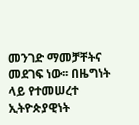መንገድ ማመቻቸትና መደገፍ ነው፡፡ በዜግነት ላይ የተመሠረተ ኢትዮጵያዊነት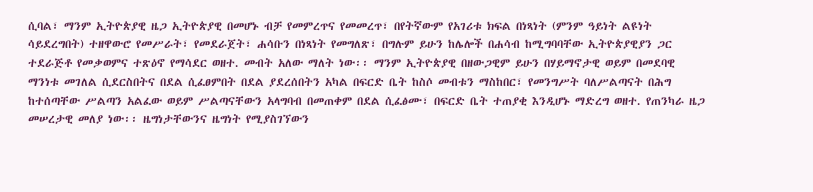ሲባል፣ ማንም ኢትዮጵያዊ ዜጋ ኢትዮጵያዊ በመሆኑ ብቻ የመምረጥና የመመረጥ፣ በየትኛውም የአገሪቱ ክፍል በነጻነት (ምንም ዓይነት ልዩነት ሳይደረግበት) ተዘዋውሮ የመሥራት፣ የመደራጀት፣ ሐሳቡን በነጻነት የመግለጽ፣ በግሉም ይሁን ከሌሎች በሐሳብ ከሚግባባቸው ኢትዮጵያዊያን ጋር ተደራጅቶ የመቃወምና ተጽዕኖ የማሳደር ወዘተ. መብት አለው ማለት ነው፡፡ ማንም ኢትዮጵያዊ በዘውጋዊም ይሁን በሃይማኖታዊ ወይም በመደባዊ ማንነቱ መገለል ሲደርስበትና በደል ሲፈፀምበት በደል ያደረሰበትን አካል በፍርድ ቤት ከስሶ መብቱን ማስከበር፣ የመንግሥት ባለሥልጣናት በሕግ ከተሰጣቸው ሥልጣን አልፈው ወይም ሥልጣናቸውን አላግባብ በመጠቀም በደል ሲፈፅሙ፣ በፍርድ ቤት ተጠያቂ እንዲሆኑ ማድረግ ወዘተ. የጠንካራ ዜጋ መሠረታዊ መለያ ነው፡፡ ዜግነታቸውንና ዜግነት የሚያስገኘውን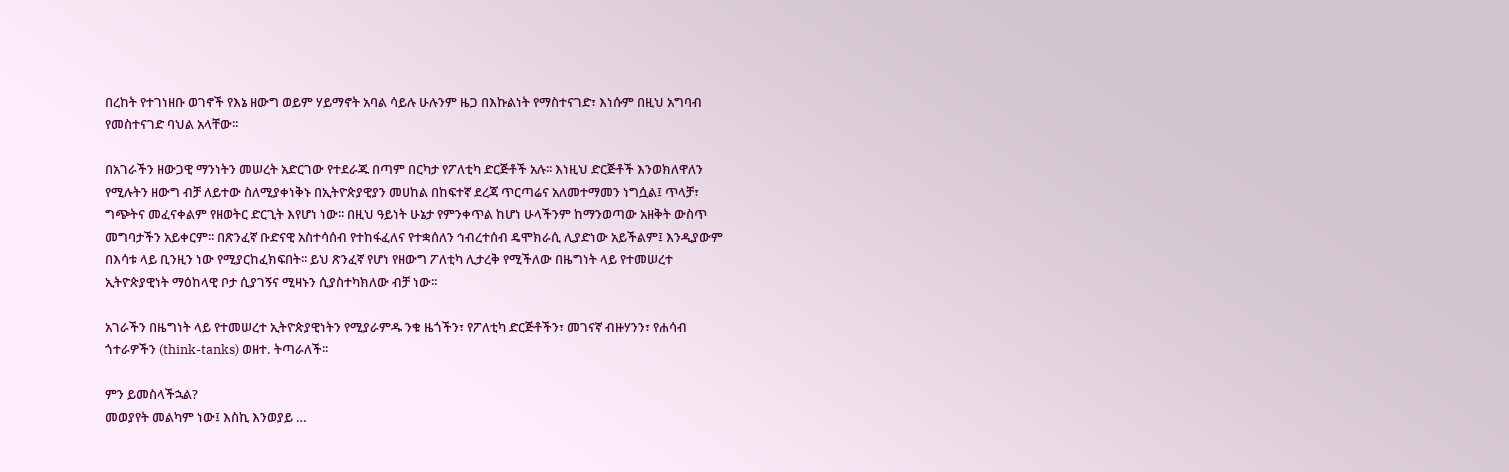በረከት የተገነዘቡ ወገኖች የእኔ ዘውግ ወይም ሃይማኖት አባል ሳይሉ ሁሉንም ዜጋ በእኩልነት የማስተናገድ፣ እነሱም በዚህ አግባብ የመስተናገድ ባህል አላቸው፡፡

በአገራችን ዘውጋዊ ማንነትን መሠረት አድርገው የተደራጁ በጣም በርካታ የፖለቲካ ድርጅቶች አሉ፡፡ እነዚህ ድርጅቶች እንወክለዋለን የሚሉትን ዘውግ ብቻ ለይተው ስለሚያቀነቅኑ በኢትዮጵያዊያን መሀከል በከፍተኛ ደረጃ ጥርጣሬና አለመተማመን ነግሷል፤ ጥላቻ፣ ግጭትና መፈናቀልም የዘወትር ድርጊት እየሆነ ነው፡፡ በዚህ ዓይነት ሁኔታ የምንቀጥል ከሆነ ሁላችንም ከማንወጣው አዘቅት ውስጥ መግባታችን አይቀርም፡፡ በጽንፈኛ ቡድናዊ አስተሳሰብ የተከፋፈለና የተቋሰለን ኅብረተሰብ ዴሞክራሲ ሊያድነው አይችልም፤ እንዲያውም በእሳቱ ላይ ቢንዚን ነው የሚያርከፈክፍበት፡፡ ይህ ጽንፈኛ የሆነ የዘውግ ፖለቲካ ሊታረቅ የሚችለው በዜግነት ላይ የተመሠረተ ኢትዮጵያዊነት ማዕከላዊ ቦታ ሲያገኝና ሚዛኑን ሲያስተካክለው ብቻ ነው፡፡

አገራችን በዜግነት ላይ የተመሠረተ ኢትዮጵያዊነትን የሚያራምዱ ንቁ ዜጎችን፣ የፖለቲካ ድርጅቶችን፣ መገናኛ ብዙሃንን፣ የሐሳብ ጎተራዎችን (think-tanks) ወዘተ. ትጣራለች፡፡

ምን ይመስላችኋል?
መወያየት መልካም ነው፤ እስኪ እንወያይ …